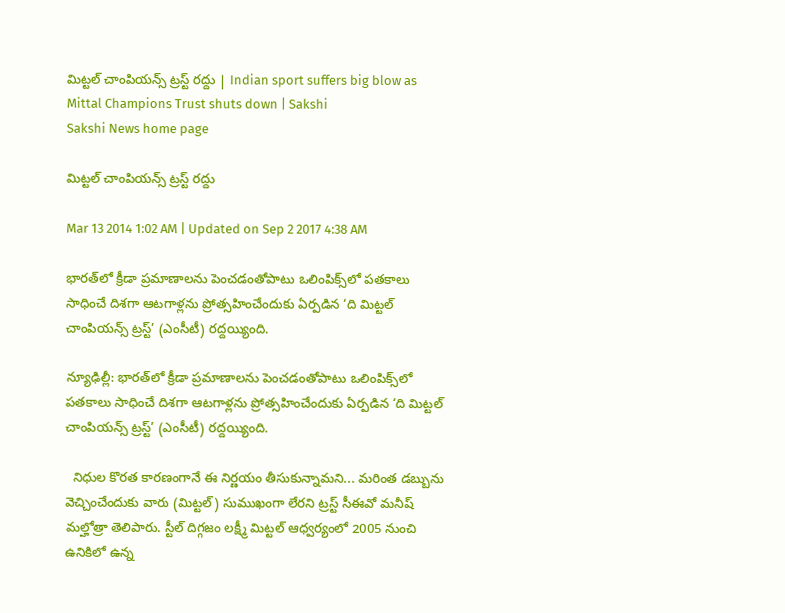మిట్టల్ చాంపియన్స్ ట్రస్ట్ రద్దు | Indian sport suffers big blow as Mittal Champions Trust shuts down | Sakshi
Sakshi News home page

మిట్టల్ చాంపియన్స్ ట్రస్ట్ రద్దు

Mar 13 2014 1:02 AM | Updated on Sep 2 2017 4:38 AM

భారత్‌లో క్రీడా ప్రమాణాలను పెంచడంతోపాటు ఒలింపిక్స్‌లో పతకాలు సాధించే దిశగా ఆటగాళ్లను ప్రోత్సహించేందుకు ఏర్పడిన ‘ది మిట్టల్ చాంపియన్స్ ట్రస్ట్’ (ఎంసీటీ) రద్దయ్యింది.

న్యూఢిల్లీ: భారత్‌లో క్రీడా ప్రమాణాలను పెంచడంతోపాటు ఒలింపిక్స్‌లో పతకాలు సాధించే దిశగా ఆటగాళ్లను ప్రోత్సహించేందుకు ఏర్పడిన ‘ది మిట్టల్ చాంపియన్స్ ట్రస్ట్’ (ఎంసీటీ) రద్దయ్యింది.

  నిధుల కొరత కారణంగానే ఈ నిర్ణయం తీసుకున్నామని... మరింత డబ్బును వెచ్చించేందుకు వారు (మిట్టల్) సుముఖంగా లేరని ట్రస్ట్ సీఈవో మనీష్ మల్హోత్రా తెలిపారు. స్టీల్ దిగ్గజం లక్ష్మీ మిట్టల్ ఆధ్వర్యంలో 2005 నుంచి ఉనికిలో ఉన్న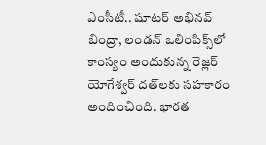ఎంసీటీ.. షూటర్ అభినవ్ బింద్రా, లండన్ ఒలింపిక్స్‌లో కాంస్యం అందుకున్న రెజ్లర్ యోగేశ్వర్ దత్‌లకు సహకారం అందించింది. భారత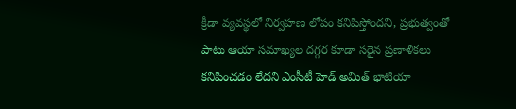క్రీడా వ్యవస్థలో నిర్వహణ లోపం కనిపిస్తోందని, ప్రభుత్వంతో పాటు ఆయా సమాఖ్యల దగ్గర కూడా సరైన ప్రణాళికలు కనిపించడం లేదని ఎంసీటీ హెడ్ అమిత్ భాటియా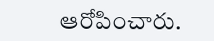ఆరోపించారు.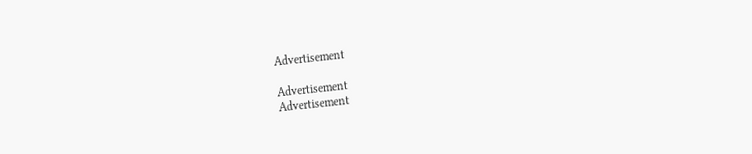Advertisement

Advertisement
Advertisement